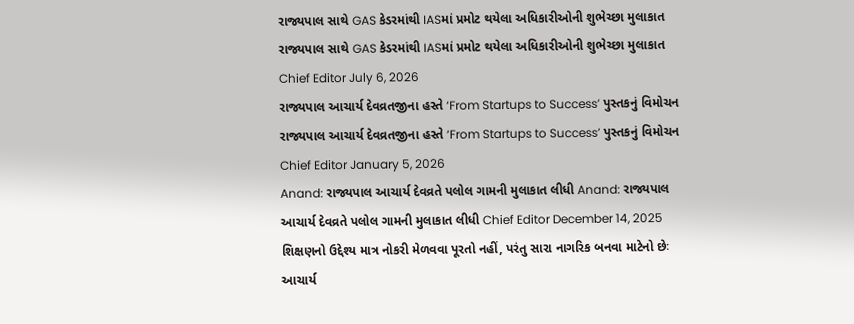રાજ્યપાલ સાથે GAS કેડરમાંથી IASમાં પ્રમોટ થયેલા અધિકારીઓની શુભેચ્છા મુલાકાત રાજ્યપાલ સાથે GAS કેડરમાંથી IASમાં પ્રમોટ થયેલા અધિકારીઓની શુભેચ્છા મુલાકાત Chief Editor July 6, 2026
રાજ્યપાલ આચાર્ય દેવવ્રતજીના હસ્તે ‘From Startups to Success’ પુસ્તકનું વિમોચન રાજ્યપાલ આચાર્ય દેવવ્રતજીના હસ્તે ‘From Startups to Success’ પુસ્તકનું વિમોચન Chief Editor January 5, 2026
Anand: રાજ્યપાલ આચાર્ય દેવવ્રતે પલોલ ગામની મુલાકાત લીધી Anand: રાજ્યપાલ આચાર્ય દેવવ્રતે પલોલ ગામની મુલાકાત લીધી Chief Editor December 14, 2025
શિક્ષણનો ઉદ્દેશ્ય માત્ર નોકરી મેળવવા પૂરતો નહીં, પરંતુ સારા નાગરિક બનવા માટેનો છેઃ આચાર્ય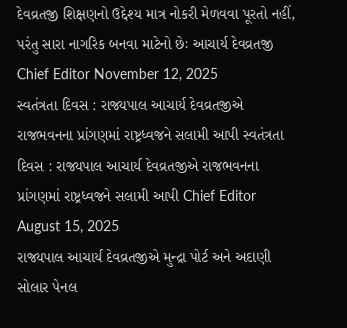દેવવ્રતજી શિક્ષણનો ઉદ્દેશ્ય માત્ર નોકરી મેળવવા પૂરતો નહીં, પરંતુ સારા નાગરિક બનવા માટેનો છેઃ આચાર્ય દેવવ્રતજી Chief Editor November 12, 2025
સ્વતંત્રતા દિવસ : રાજ્યપાલ આચાર્ય દેવવ્રતજીએ રાજભવનના પ્રાંગણમાં રાષ્ટ્રધ્વજને સલામી આપી સ્વતંત્રતા દિવસ : રાજ્યપાલ આચાર્ય દેવવ્રતજીએ રાજભવનના પ્રાંગણમાં રાષ્ટ્રધ્વજને સલામી આપી Chief Editor August 15, 2025
રાજ્યપાલ આચાર્ય દેવવ્રતજીએ મુન્દ્રા પોર્ટ અને અદાણી સોલાર પેનલ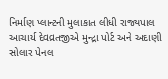નિર્માણ પ્લાન્ટની મુલાકાત લીધી રાજ્યપાલ આચાર્ય દેવવ્રતજીએ મુન્દ્રા પોર્ટ અને અદાણી સોલાર પેનલ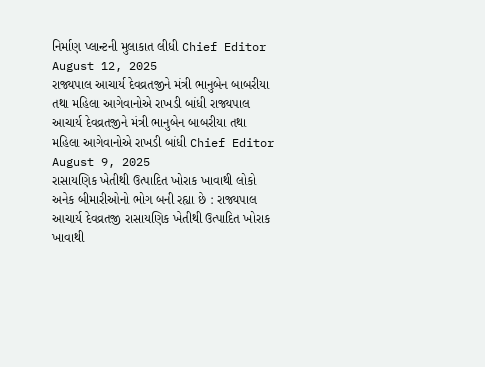નિર્માણ પ્લાન્ટની મુલાકાત લીધી Chief Editor August 12, 2025
રાજ્યપાલ આચાર્ય દેવવ્રતજીને મંત્રી ભાનુબેન બાબરીયા તથા મહિલા આગેવાનોએ રાખડી બાંધી રાજ્યપાલ આચાર્ય દેવવ્રતજીને મંત્રી ભાનુબેન બાબરીયા તથા મહિલા આગેવાનોએ રાખડી બાંધી Chief Editor August 9, 2025
રાસાયણિક ખેતીથી ઉત્પાદિત ખોરાક ખાવાથી લોકો અનેક બીમારીઓનો ભોગ બની રહ્યા છે : રાજ્યપાલ આચાર્ય દેવવ્રતજી રાસાયણિક ખેતીથી ઉત્પાદિત ખોરાક ખાવાથી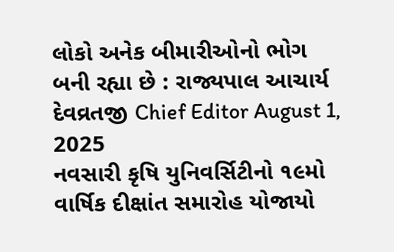લોકો અનેક બીમારીઓનો ભોગ બની રહ્યા છે : રાજ્યપાલ આચાર્ય દેવવ્રતજી Chief Editor August 1, 2025
નવસારી કૃષિ યુનિવર્સિટીનો ૧૯મો વાર્ષિક દીક્ષાંત સમારોહ યોજાયો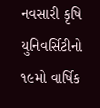નવસારી કૃષિ યુનિવર્સિટીનો ૧૯મો વાર્ષિક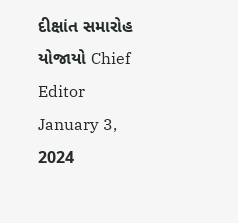દીક્ષાંત સમારોહ યોજાયો Chief Editor January 3, 2024